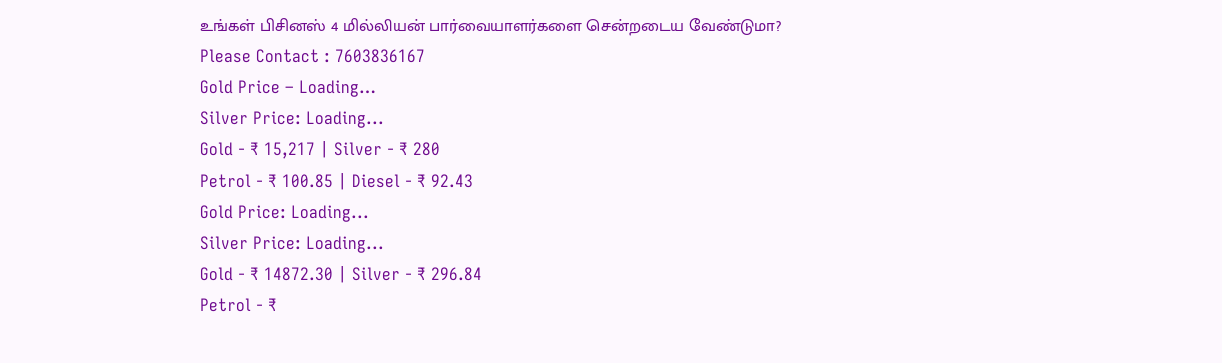உங்கள் பிசினஸ் 4 மில்லியன் பார்வையாளர்களை சென்றடைய வேண்டுமா?
Please Contact : 7603836167
Gold Price – Loading…
Silver Price: Loading...
Gold - ₹ 15,217 | Silver - ₹ 280
Petrol - ₹ 100.85 | Diesel - ₹ 92.43
Gold Price: Loading...
Silver Price: Loading...
Gold - ₹ 14872.30 | Silver - ₹ 296.84
Petrol - ₹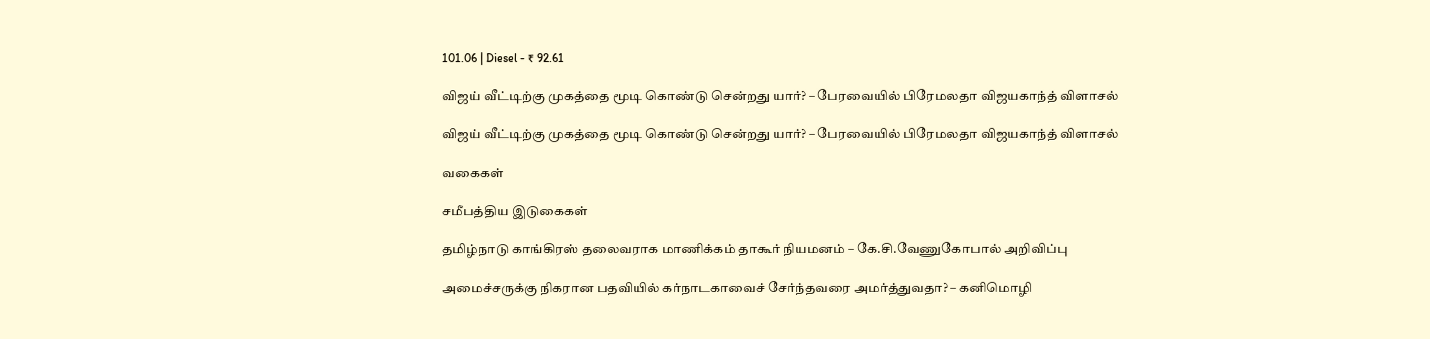101.06 | Diesel - ₹ 92.61

விஜய் வீட்டிற்கு முகத்தை மூடி கொண்டு சென்றது யார்? – பேரவையில் பிரேமலதா விஜயகாந்த் விளாசல்

விஜய் வீட்டிற்கு முகத்தை மூடி கொண்டு சென்றது யார்? – பேரவையில் பிரேமலதா விஜயகாந்த் விளாசல்

வகைகள்

சமீபத்திய இடுகைகள்

தமிழ்நாடு காங்கிரஸ் தலைவராக மாணிக்கம் தாகூர் நியமனம் – கே.சி.வேணுகோபால் அறிவிப்பு

அமைச்சருக்கு நிகரான பதவியில் கர்நாடகாவைச் சேர்ந்தவரை அமர்த்துவதா? – கனிமொழி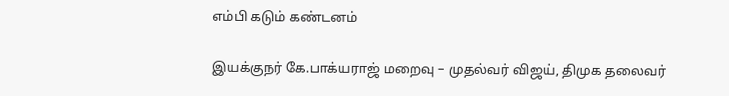எம்பி கடும் கண்டனம்

இயக்குநர் கே.பாக்யராஜ் மறைவு – முதல்வர் விஜய், திமுக தலைவர்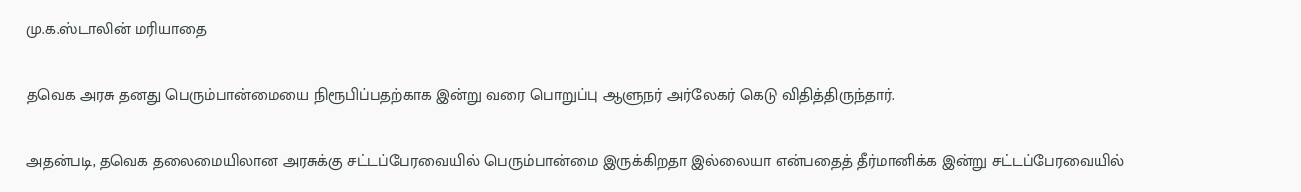மு.க.ஸ்டாலின் மரியாதை

தவெக அரசு தனது பெரும்பான்மையை நிரூபிப்பதற்காக இன்று வரை பொறுப்பு ஆளுநர் அர்லேகர் கெடு விதித்திருந்தார்.

அதன்படி, தவெக தலைமையிலான அரசுக்கு சட்டப்பேரவையில் பெரும்பான்மை இருக்கிறதா இல்லையா என்பதைத் தீர்மானிக்க இன்று சட்டப்பேரவையில்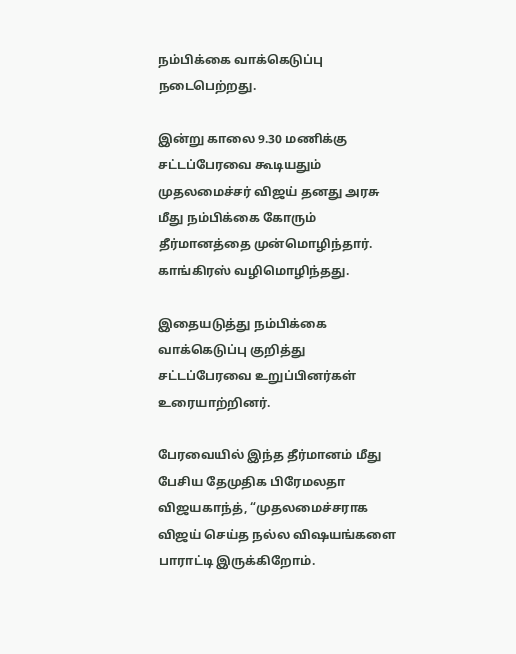நம்பிக்கை வாக்கெடுப்பு நடைபெற்றது.

இன்று காலை 9.30 மணிக்கு சட்டப்பேரவை கூடியதும் முதலமைச்சர் விஜய் தனது அரசு மீது நம்பிக்கை கோரும் தீர்மானத்தை முன்மொழிந்தார். காங்கிரஸ் வழிமொழிந்தது.

இதையடுத்து நம்பிக்கை வாக்கெடுப்பு குறித்து சட்டப்பேரவை உறுப்பினர்கள் உரையாற்றினர்.

பேரவையில் இந்த தீர்மானம் மீது பேசிய தேமுதிக பிரேமலதா விஜயகாந்த், “முதலமைச்சராக விஜய் செய்த நல்ல விஷயங்களை பாராட்டி இருக்கிறோம்.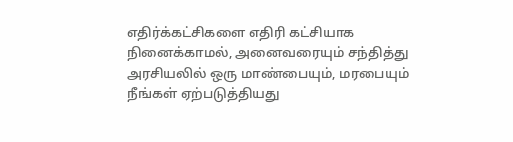எதிர்க்கட்சிகளை எதிரி கட்சியாக நினைக்காமல், அனைவரையும் சந்தித்து அரசியலில் ஒரு மாண்பையும், மரபையும் நீங்கள் ஏற்படுத்தியது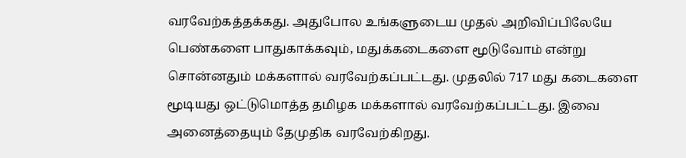வரவேற்கத்தக்கது. அதுபோல உங்களுடைய முதல் அறிவிப்பிலேயே பெண்களை பாதுகாக்கவும், மதுக்கடைகளை மூடுவோம் என்று சொன்னதும் மக்களால் வரவேற்கப்பட்டது. முதலில் 717 மது கடைகளை மூடியது ஒட்டுமொத்த தமிழக மக்களால் வரவேற்கப்பட்டது. இவை அனைத்தையும் தேமுதிக வரவேற்கிறது.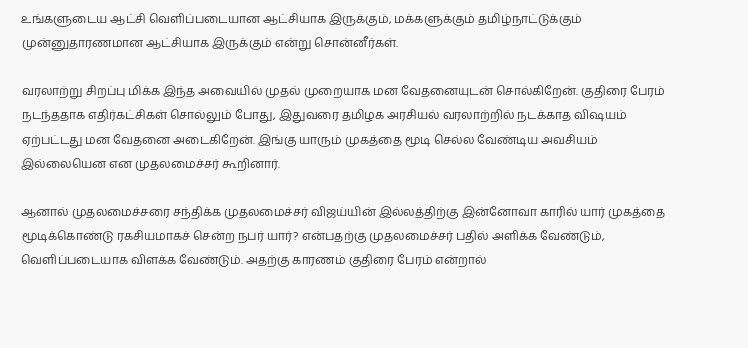உங்களுடைய ஆட்சி வெளிப்படையான ஆட்சியாக இருக்கும், மக்களுக்கும் தமிழ்நாட்டுக்கும் முன்னுதாரணமான ஆட்சியாக இருக்கும் என்று சொன்னீர்கள்.

வரலாற்று சிறப்பு மிக்க இந்த அவையில் முதல் முறையாக மன வேதனையுடன் சொல்கிறேன். குதிரை பேரம் நடந்ததாக எதிர்கட்சிகள் சொல்லும் போது, இதுவரை தமிழக அரசியல் வரலாற்றில் நடக்காத விஷயம் ஏற்பட்டது மன வேதனை அடைகிறேன். இங்கு யாரும் முகத்தை மூடி செல்ல வேண்டிய அவசியம் இல்லையென என முதலமைச்சர் கூறினார்.

ஆனால் முதலமைச்சரை சந்திக்க முதலமைச்சர் விஜய்யின் இல்லத்திற்கு இன்னோவா காரில் யார் முகத்தை மூடிக்கொண்டு ரகசியமாகச் சென்ற நபர் யார்? என்பதற்கு முதலமைச்சர் பதில் அளிக்க வேண்டும், வெளிப்படையாக விளக்க வேண்டும். அதற்கு காரணம் குதிரை பேரம் என்றால்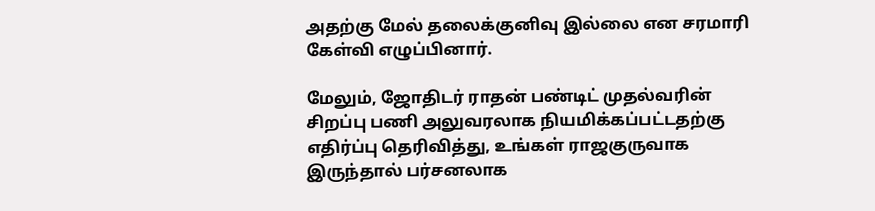அதற்கு மேல் தலைக்குனிவு இல்லை என சரமாரி கேள்வி எழுப்பினார்.

மேலும், ஜோதிடர் ராதன் பண்டிட் முதல்வரின் சிறப்பு பணி அலுவரலாக நியமிக்கப்பட்டதற்கு எதிர்ப்பு தெரிவித்து, உங்கள் ராஜகுருவாக இருந்தால் பர்சனலாக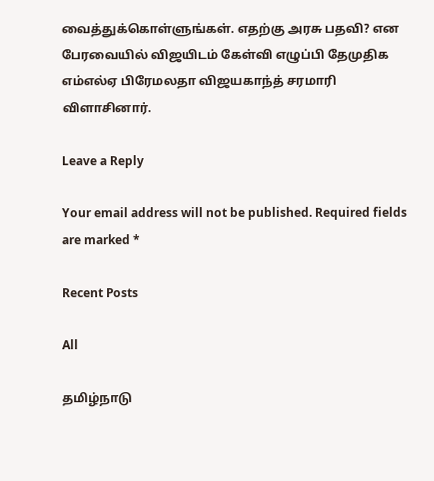வைத்துக்கொள்ளுங்கள். எதற்கு அரசு பதவி? என பேரவையில் விஜயிடம் கேள்வி எழுப்பி தேமுதிக எம்எல்ஏ பிரேமலதா விஜயகாந்த் சரமாரி விளாசினார்.

Leave a Reply

Your email address will not be published. Required fields are marked *

Recent Posts

All

தமிழ்நாடு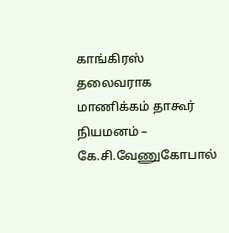காங்கிரஸ் தலைவராக மாணிக்கம் தாகூர் நியமனம் – கே.சி.வேணுகோபால்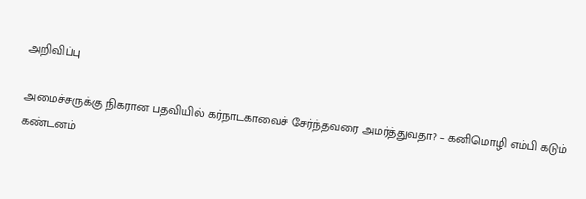அறிவிப்பு

அமைச்சருக்கு நிகரான பதவியில் கர்நாடகாவைச் சேர்ந்தவரை அமர்த்துவதா? – கனிமொழி எம்பி கடும் கண்டனம்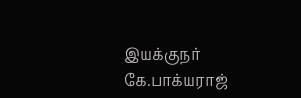இயக்குநர் கே.பாக்யராஜ்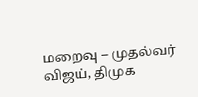மறைவு – முதல்வர் விஜய், திமுக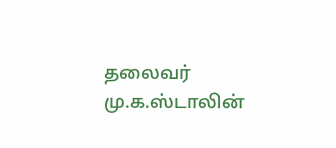தலைவர் மு.க.ஸ்டாலின்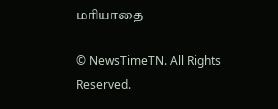மரியாதை

© NewsTimeTN. All Rights Reserved.